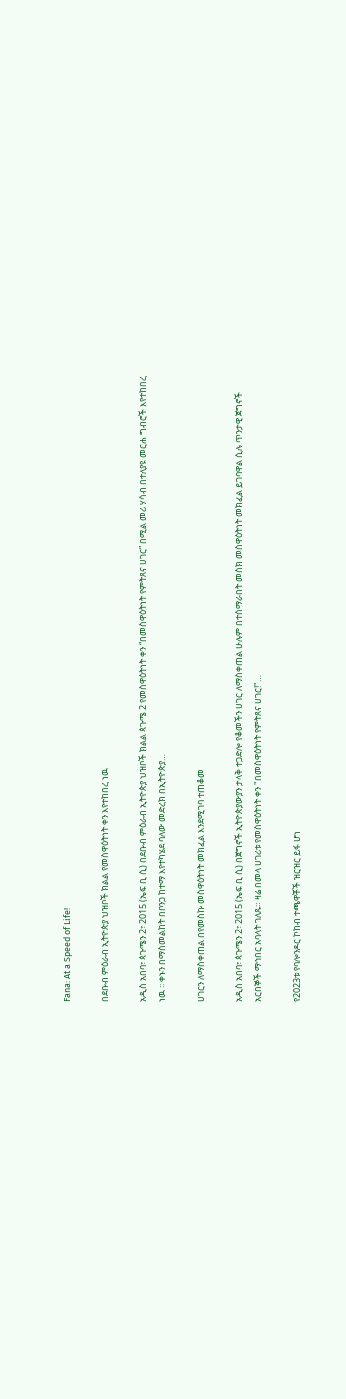Fana: At a Speed of Life!

በደቡብ ምዕራብ ኢትዮጵያ ህዝቦች ክልል የመስዋዕትነት ቀን እየተከበረ ነዉ

አዲስ አበባ፣ ጳጉሜን 2፣ 2015 (ኤፍ ቢ ሲ) በደቡብ ምዕራብ ኢትዮጵያ ህዝቦች ክልል ጳጉሜ 2 የመስዋዕትነት ቀን “በመስዋዕትነት የምትጸና ሀገር” በሚል መሪ ሃሳብ በተለያዩ መርሐ ግብሮች እየተከበረ ነዉ ፡፡ ቀኑን በማስመልከት በቦንጋ ከተማ እየተካሄደ ባለው መድረክ በኢትዮጵያ…

ሀገርን ለማስቀጠል በየመስኩ መስዋዕትነት መክፈል እንደሚገባ ተጠቆመ

አዲስ አበባ፣ ጳጉሜን 2፣ 2015 (ኤፍ ቢ ሲ) በጀግኖች ኢትዮጵያውያን ታላቅ ተጋድሎ የቆመችን ሀገር ለማስቀጠል ሁሉም በተሰማራበት መስክ መስዋዕትነት መክፈል ይገባዋል ሲሉ ጥንታዊ ጀግኖች አርበኞች ማኅበር አባላት ገለጹ። ዛሬ በመላ ሀገሪቱ የመስዋዕትነት ቀን "በመስዋዕትነት የምትጸና ሀገር!"…

የ2023ቱ የባሎንዶር ኮከብ ተጫዋቾች ዝርዝር ይፋ ሆነ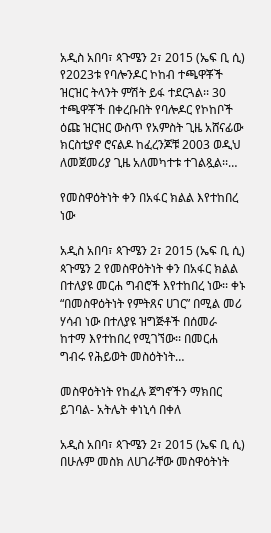አዲስ አበባ፣ ጳጉሜን 2፣ 2015 (ኤፍ ቢ ሲ) የ2023ቱ የባሎንዶር ኮከብ ተጫዋቾች ዝርዝር ትላንት ምሽት ይፋ ተደርጓል፡፡ 30 ተጫዋቾች በቀረቡበት የባሎዶር የኮከቦች ዕጩ ዝርዝር ውስጥ የአምስት ጊዜ አሸናፊው ክርስቲያኖ ሮናልዶ ከፈረንጆቹ 2003 ወዲህ ለመጀመሪያ ጊዜ አለመካተቱ ተገልጿል፡፡…

የመስዋዕትነት ቀን በአፋር ክልል እየተከበረ ነው

አዲስ አበባ፣ ጳጉሜን 2፣ 2015 (ኤፍ ቢ ሲ) ጳጉሜን 2 የመስዋዕትነት ቀን በአፋር ክልል በተለያዩ መርሐ ግብሮች እየተከበረ ነው፡፡ ቀኑ “በመስዋዕትነት የምትጸና ሀገር” በሚል መሪ ሃሳብ ነው በተለያዩ ዝግጅቶች በሰመራ ከተማ እየተከበረ የሚገኘው፡፡ በመርሐ ግብሩ የሕይወት መስዕትነት…

መስዋዕትነት የከፈሉ ጀግኖችን ማክበር ይገባል- አትሌት ቀነኒሳ በቀለ

አዲስ አበባ፣ ጳጉሜን 2፣ 2015 (ኤፍ ቢ ሲ) በሁሉም መስክ ለሀገራቸው መስዋዕትነት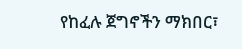የከፈሉ ጀግኖችን ማክበር፣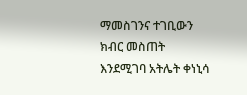ማመስገንና ተገቢውን ክብር መስጠት እንደሚገባ አትሌት ቀነኒሳ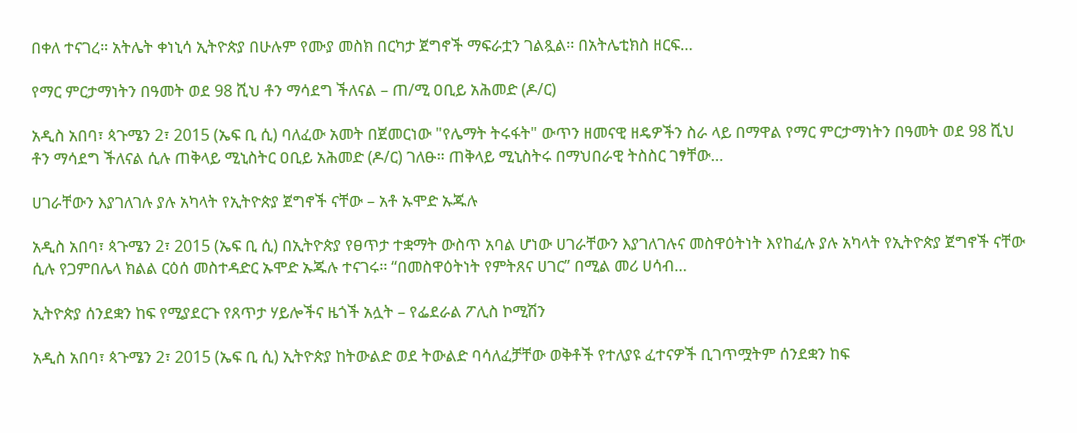በቀለ ተናገረ። አትሌት ቀነኒሳ ኢትዮጵያ በሁሉም የሙያ መስክ በርካታ ጀግኖች ማፍራቷን ገልጿል፡፡ በአትሌቲክስ ዘርፍ…

የማር ምርታማነትን በዓመት ወደ 98 ሺህ ቶን ማሳደግ ችለናል – ጠ/ሚ ዐቢይ አሕመድ (ዶ/ር)

አዲስ አበባ፣ ጳጉሜን 2፣ 2015 (ኤፍ ቢ ሲ) ባለፈው አመት በጀመርነው "የሌማት ትሩፋት" ውጥን ዘመናዊ ዘዴዎችን ስራ ላይ በማዋል የማር ምርታማነትን በዓመት ወደ 98 ሺህ ቶን ማሳደግ ችለናል ሲሉ ጠቅላይ ሚኒስትር ዐቢይ አሕመድ (ዶ/ር) ገለፁ። ጠቅላይ ሚኒስትሩ በማህበራዊ ትስስር ገፃቸው…

ሀገራቸውን እያገለገሉ ያሉ አካላት የኢትዮጵያ ጀግኖች ናቸው – አቶ ኡሞድ ኡጁሉ

አዲስ አበባ፣ ጳጉሜን 2፣ 2015 (ኤፍ ቢ ሲ) በኢትዮጵያ የፀጥታ ተቋማት ውስጥ አባል ሆነው ሀገራቸውን እያገለገሉና መስዋዕትነት እየከፈሉ ያሉ አካላት የኢትዮጵያ ጀግኖች ናቸው ሲሉ የጋምበሌላ ክልል ርዕሰ መስተዳድር ኡሞድ ኡጁሉ ተናገሩ፡፡ “በመስዋዕትነት የምትጸና ሀገር” በሚል መሪ ሀሳብ…

ኢትዮጵያ ሰንደቋን ከፍ የሚያደርጉ የጸጥታ ሃይሎችና ዜጎች አሏት – የፌደራል ፖሊስ ኮሚሽን

አዲስ አበባ፣ ጳጉሜን 2፣ 2015 (ኤፍ ቢ ሲ) ኢትዮጵያ ከትውልድ ወደ ትውልድ ባሳለፈቻቸው ወቅቶች የተለያዩ ፈተናዎች ቢገጥሟትም ሰንደቋን ከፍ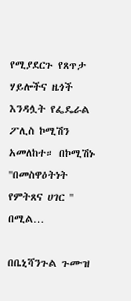የሚያደርጉ የጸጥታ ሃይሎችና ዜጎች እንዳሏት የፌዴራል ፖሊስ ኮሚሽን አመለከተ። በኮሚሽኑ ''በመስዋዕትነት የምትጸና ሀገር '' በሚል…

በቤኒሻንጉል ጉሙዝ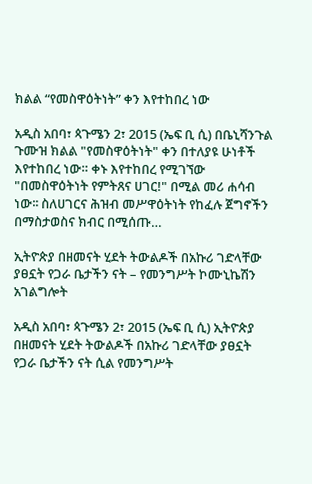ክልል “የመስዋዕትነት” ቀን እየተከበረ ነው

አዲስ አበባ፣ ጳጉሜን 2፣ 2015 (ኤፍ ቢ ሲ) በቤኒሻንጉል ጉሙዝ ክልል "የመስዋዕትነት" ቀን በተለያዩ ሁነቶች እየተከበረ ነው። ቀኑ እየተከበረ የሚገኘው "በመስዋዕትነት የምትጸና ሀገር!" በሚል መሪ ሐሳብ ነው፡፡ ስለሀገርና ሕዝብ መሥዋዕትነት የከፈሉ ጀግኖችን በማስታወስና ክብር በሚሰጡ…

ኢትዮጵያ በዘመናት ሂደት ትውልዶች በአኩሪ ገድላቸው ያፀኗት የጋራ ቤታችን ናት – የመንግሥት ኮሙኒኬሽን አገልግሎት

አዲስ አበባ፣ ጳጉሜን 2፣ 2015 (ኤፍ ቢ ሲ) ኢትዮጵያ በዘመናት ሂደት ትውልዶች በአኩሪ ገድላቸው ያፀኗት የጋራ ቤታችን ናት ሲል የመንግሥት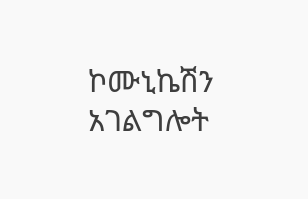ኮሙኒኬሽን አገልግሎት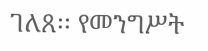ገለጸ፡፡ የመንግሥት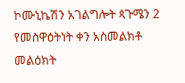ኮሙኒኬሽን አገልግሎት ጳጉሜን 2 የመስዋዕትነት ቀን አስመልክቶ መልዕክት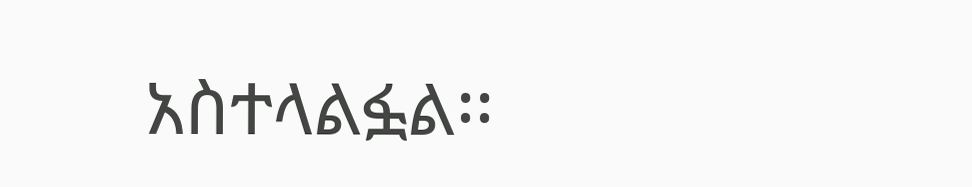አስተላልፏል፡፡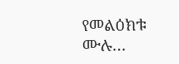የመልዕክቱ ሙሉ…